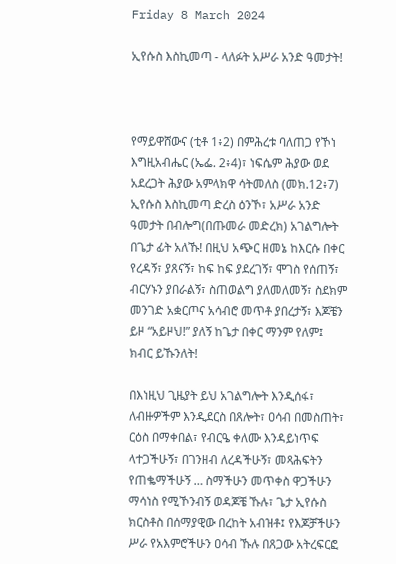Friday 8 March 2024

ኢየሱስ እስኪመጣ - ላለፉት አሥራ አንድ ዓመታት!



የማይዋሸውና (ቲቶ 1፥2) በምሕረቱ ባለጠጋ የኾነ እግዚአብሔር (ኤፌ. 2፥4)፣ ነፍሴም ሕያው ወደ አደረጋት ሕያው አምላክዋ ሳትመለስ (መክ.12፥7) ኢየሱስ እስኪመጣ ድረስ ዕንኾ፣ አሥራ አንድ ዓመታት በብሎግ(በጡመራ መድረክ) አገልግሎት በጌታ ፊት አለኹ! በዚህ አጭር ዘመኔ ከእርሱ በቀር የረዳኝ፣ ያጸናኝ፣ ከፍ ከፍ ያደረገኝ፣ ሞገስ የሰጠኝ፣ ብርሃኑን ያበራልኝ፣ ስጠወልግ ያለመለመኝ፣ ስደክም መንገድ አቋርጦና አሳብሮ መጥቶ ያበረታኝ፣ እጆቼን ይዞ “አይዞህ!” ያለኝ ከጌታ በቀር ማንም የለም፤ ክብር ይኹንለት!

በእነዚህ ጊዜያት ይህ አገልግሎት እንዲሰፋ፣ ለብዙዎችም እንዲደርስ በጸሎት፣ ዐሳብ በመስጠት፣ ርዕስ በማቀበል፣ የብርዔ ቀለሙ እንዳይነጥፍ ላተጋችሁኝ፣ በገንዘብ ለረዳችሁኝ፣ መጻሕፍትን የጠቈማችሁኝ … ስማችሁን መጥቀስ ዋጋችሁን ማሳነስ የሚኾንብኝ ወዳጆቼ ኹሉ፣ ጌታ ኢየሱስ ክርስቶስ በሰማያዊው በረከት አብዝቶ፤ የእጆቻችሁን ሥራ የአእምሮችሁን ዐሳብ ኹሉ በጸጋው አትረፍርፎ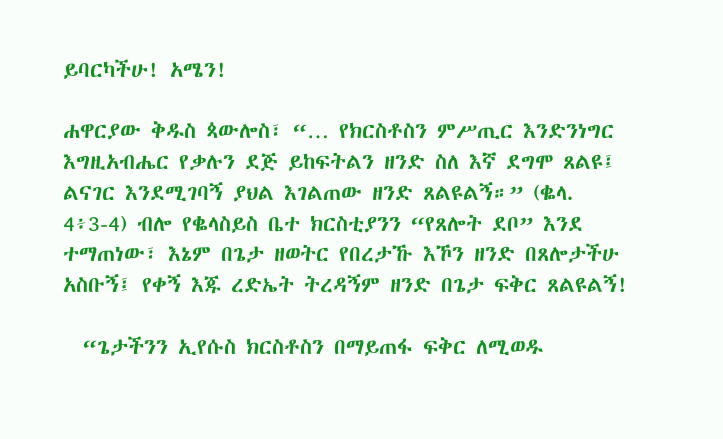ይባርካችሁ! አሜን!

ሐዋርያው ቅዱስ ጳውሎስ፣ “… የክርስቶስን ምሥጢር እንድንነግር እግዚአብሔር የቃሉን ደጅ ይከፍትልን ዘንድ ስለ እኛ ደግሞ ጸልዩ፤ ልናገር እንደሚገባኝ ያህል እገልጠው ዘንድ ጸልዩልኝ።” (ቈላ. 4፥3-4) ብሎ የቈላስይስ ቤተ ክርስቲያንን “የጸሎት ደቦ” እንደ ተማጠነው፣ እኔም በጌታ ዘወትር የበረታኹ እኾን ዘንድ በጸሎታችሁ አስቡኝ፤ የቀኝ እጁ ረድኤት ትረዳኝም ዘንድ በጌታ ፍቅር ጸልዩልኝ!

  “ጌታችንን ኢየሱስ ክርስቶስን በማይጠፋ ፍቅር ለሚወዱ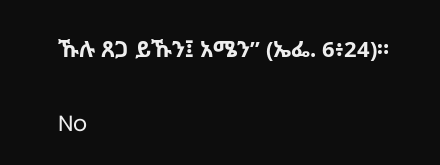ኹሉ ጸጋ ይኹን፤ አሜን” (ኤፌ. 6፥24)።

No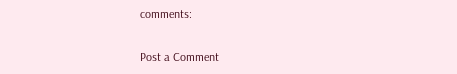comments:

Post a Comment